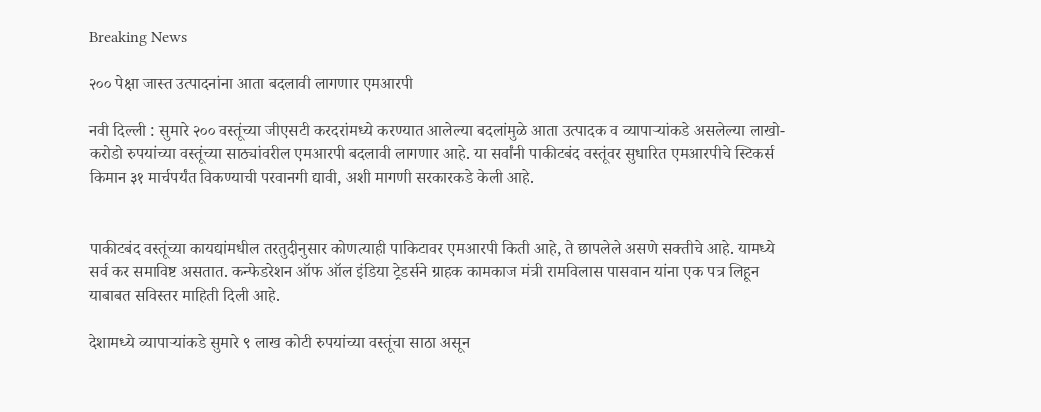Breaking News

२०० पेक्षा जास्त उत्पादनांना आता बदलावी लागणार एमआरपी

नवी दिल्ली : सुमारे २०० वस्तूंच्या जीएसटी करदरांमध्ये करण्यात आलेल्या बदलांमुळे आता उत्पादक व व्यापाऱ्यांकडे असलेल्या लाखो-करोडो रुपयांच्या वस्तूंच्या साठ्यांवरील एमआरपी बदलावी लागणार आहे. या सर्वांनी पाकीटबंद वस्तूंवर सुधारित एमआरपीचे स्टिकर्स किमान ३१ मार्चपर्यंत विकण्याची परवानगी द्यावी, अशी मागणी सरकारकडे केली आहे.


पाकीटबंद वस्तूंच्या कायद्यांमधील तरतुदीनुसार कोणत्याही पाकिटावर एमआरपी किती आहे, ते छापलेले असणे सक्तीचे आहे. यामध्ये सर्व कर समाविष्ट असतात. कन्फेडरेशन ऑफ ऑल इंडिया ट्रेडर्सने ग्राहक कामकाज मंत्री रामविलास पासवान यांना एक पत्र लिहून याबाबत सविस्तर माहिती दिली आहे.

देशामध्ये व्यापाऱ्यांकडे सुमारे ९ लाख कोटी रुपयांच्या वस्तूंचा साठा असून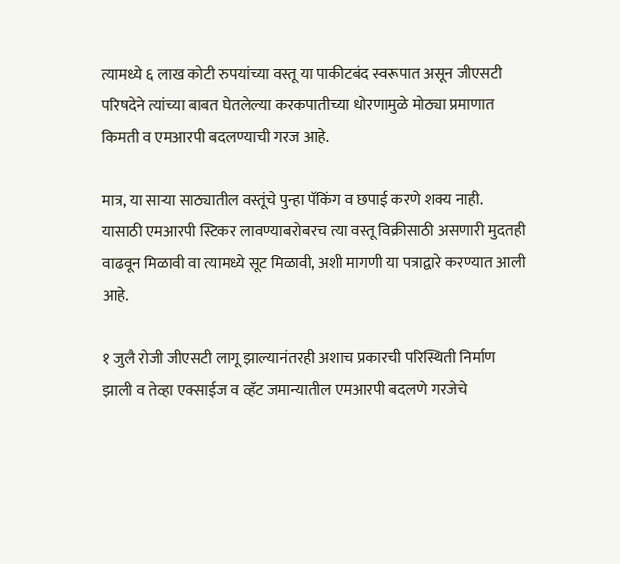त्यामध्ये ६ लाख कोटी रुपयांच्या वस्तू या पाकीटबंद स्वरूपात असून जीएसटी परिषदेने त्यांच्या बाबत घेतलेल्या करकपातीच्या धोरणामुळे मोठ्या प्रमाणात किमती व एमआरपी बदलण्याची गरज आहे.

मात्र, या साऱ्या साठ्यातील वस्तूंचे पुन्हा पॅकिंग व छपाई करणे शक्य नाही. यासाठी एमआरपी स्टिकर लावण्याबरोबरच त्या वस्तू विक्रीसाठी असणारी मुदतही वाढवून मिळावी वा त्यामध्ये सूट मिळावी, अशी मागणी या पत्राद्वारे करण्यात आली आहे.

१ जुलै रोजी जीएसटी लागू झाल्यानंतरही अशाच प्रकारची परिस्थिती निर्माण झाली व तेव्हा एक्साईज व व्हॅट जमान्यातील एमआरपी बदलणे गरजेचे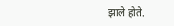झाले होते.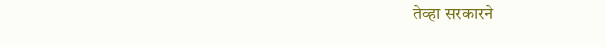तेव्हा सरकारने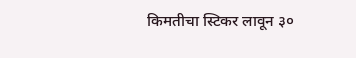किमतीचा स्टिकर लावून ३०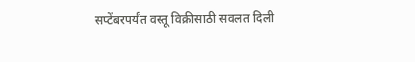सप्टेंबरपर्यंत वस्तू विक्रीसाठी सवलत दिली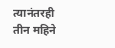त्यानंतरही तीन महिने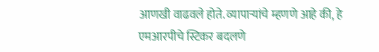आणखी वाढवले होते. व्यापाऱ्यांचे म्हणणे आहे की, हे एमआरपीचे स्टिकर बदलणे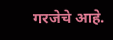गरजेचे आहे.